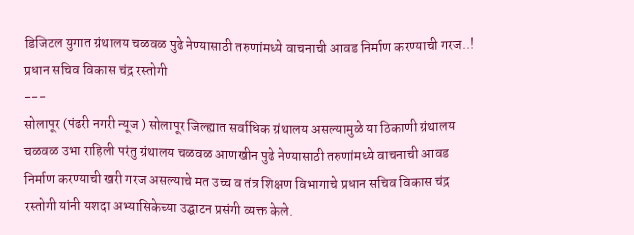डिजिटल युगात ग्रंथालय चळवळ पुढे नेण्यासाठी तरुणांमध्ये वाचनाची आवड निर्माण करण्याची गरज..! प्रधान सचिव विकास चंद्र रस्तोगी
---
सोलापूर (पंढरी नगरी न्यूज ) सोलापूर जिल्ह्यात सर्वाधिक ग्रंथालय असल्यामुळे या ठिकाणी ग्रंथालय चळवळ उभा राहिली परंतु ग्रंथालय चळवळ आणखीन पुढे नेण्यासाठी तरुणांमध्ये वाचनाची आवड निर्माण करण्याची खरी गरज असल्याचे मत उच्च व तंत्र शिक्षण विभागाचे प्रधान सचिव विकास चंद्र रस्तोगी यांनी यशदा अभ्यासिकेच्या उद्घाटन प्रसंगी व्यक्त केले.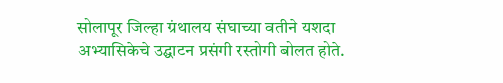सोलापूर जिल्हा ग्रंथालय संघाच्या वतीने यशदा अभ्यासिकेचे उद्घाटन प्रसंगी रस्तोगी बोलत होते.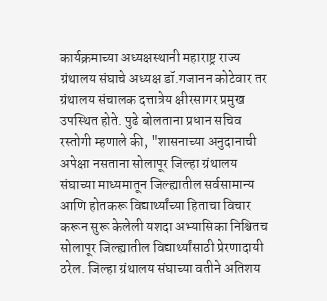कार्यक्रमाच्या अध्यक्षस्थानी महाराष्ट्र राज्य ग्रंथालय संघाचे अध्यक्ष डॉ.गजानन कोटेवार तर ग्रंथालय संचालक दत्तात्रेय क्षीरसागर प्रमुख उपस्थित होते. पुढे बोलताना प्रधान सचिव रस्तोगी म्हणाले की, "शासनाच्या अनुदानाची अपेक्षा नसताना सोलापूर जिल्हा ग्रंथालय संघाच्या माध्यमातून जिल्ह्यातील सर्वसामान्य आणि होतकरू विद्यार्थ्यांच्या हिताचा विचार करून सुरू केलेली यशदा अभ्यासिका निश्चितच सोलापूर जिल्ह्यातील विद्यार्थ्यांसाठी प्रेरणादायी ठरेल. जिल्हा ग्रंथालय संघाच्या वतीने अतिशय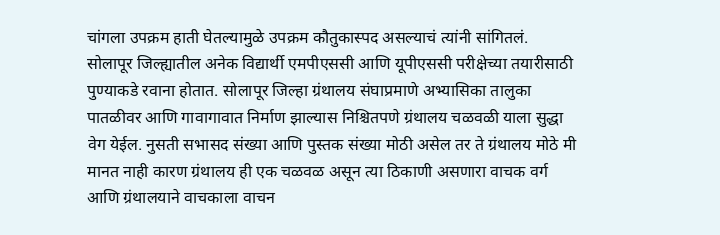चांगला उपक्रम हाती घेतल्यामुळे उपक्रम कौतुकास्पद असल्याचं त्यांनी सांगितलं. सोलापूर जिल्ह्यातील अनेक विद्यार्थी एमपीएससी आणि यूपीएससी परीक्षेच्या तयारीसाठी पुण्याकडे रवाना होतात. सोलापूर जिल्हा ग्रंथालय संघाप्रमाणे अभ्यासिका तालुका पातळीवर आणि गावागावात निर्माण झाल्यास निश्चितपणे ग्रंथालय चळवळी याला सुद्धा वेग येईल. नुसती सभासद संख्या आणि पुस्तक संख्या मोठी असेल तर ते ग्रंथालय मोठे मी मानत नाही कारण ग्रंथालय ही एक चळवळ असून त्या ठिकाणी असणारा वाचक वर्ग आणि ग्रंथालयाने वाचकाला वाचन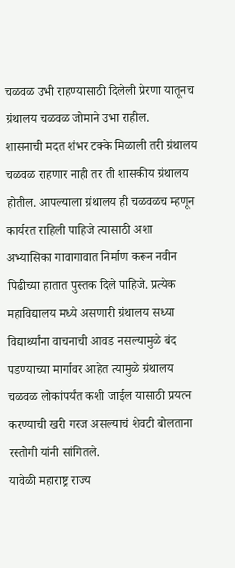चळवळ उभी राहण्यासाठी दिलेली प्रेरणा यातूनच ग्रंथालय चळवळ जोमाने उभा राहील.
शासनाची मदत शंभर टक्के मिळाली तरी ग्रंथालय चळवळ राहणार नाही तर ती शासकीय ग्रंथालय होतील. आपल्याला ग्रंथालय ही चळवळच म्हणून कार्यरत राहिली पाहिजे त्यासाठी अशा अभ्यासिका गावागावात निर्माण करून नवीन पिढीच्या हातात पुस्तक दिले पाहिजे. प्रत्येक महाविद्यालय मध्ये असणारी ग्रंथालय सध्या विद्यार्थ्यांना वाचनाची आवड नसल्यामुळे बंद पडण्याच्या मार्गावर आहेत त्यामुळे ग्रंथालय चळवळ लोकांपर्यंत कशी जाईल यासाठी प्रयत्न करण्याची खरी गरज असल्याचं शेवटी बोलताना रस्तोगी यांनी सांगितले.
यावेळी महाराष्ट्र राज्य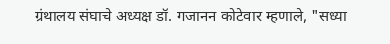ग्रंथालय संघाचे अध्यक्ष डॉ. गजानन कोटेवार म्हणाले, "सध्या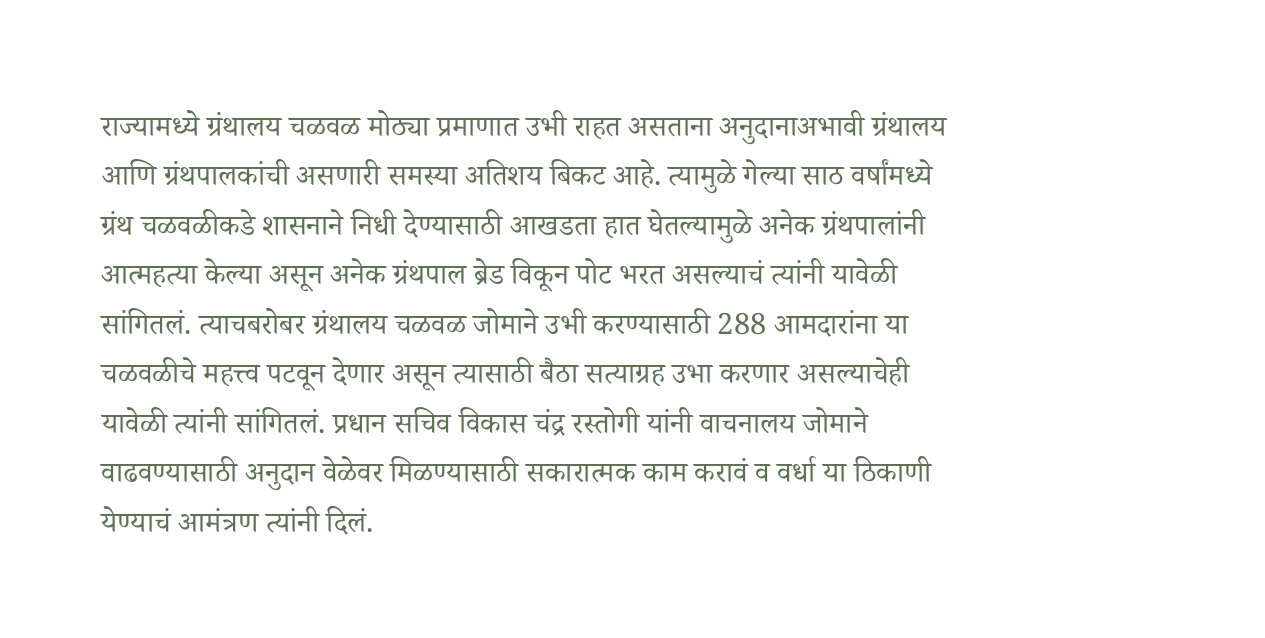राज्यामध्ये ग्रंथालय चळवळ मोठ्या प्रमाणात उभी राहत असताना अनुदानाअभावी ग्रंथालय आणि ग्रंथपालकांची असणारी समस्या अतिशय बिकट आहे. त्यामुळे गेल्या साठ वर्षांमध्ये ग्रंथ चळवळीकडे शासनाने निधी देण्यासाठी आखडता हात घेतल्यामुळे अनेक ग्रंथपालांनी आत्महत्या केल्या असून अनेक ग्रंथपाल ब्रेड विकून पोट भरत असल्याचं त्यांनी यावेळी सांगितलं. त्याचबरोबर ग्रंथालय चळवळ जोमाने उभी करण्यासाठी 288 आमदारांना या चळवळीचे महत्त्व पटवून देणार असून त्यासाठी बैठा सत्याग्रह उभा करणार असल्याचेही यावेळी त्यांनी सांगितलं. प्रधान सचिव विकास चंद्र रस्तोगी यांनी वाचनालय जोमाने वाढवण्यासाठी अनुदान वेळेवर मिळण्यासाठी सकारात्मक काम करावं व वर्धा या ठिकाणी येण्याचं आमंत्रण त्यांनी दिलं.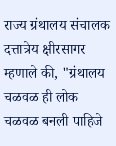राज्य ग्रंथालय संचालक दत्तात्रेय क्षीरसागर म्हणाले की, "ग्रंथालय चळवळ ही लोक चळवळ बनली पाहिजे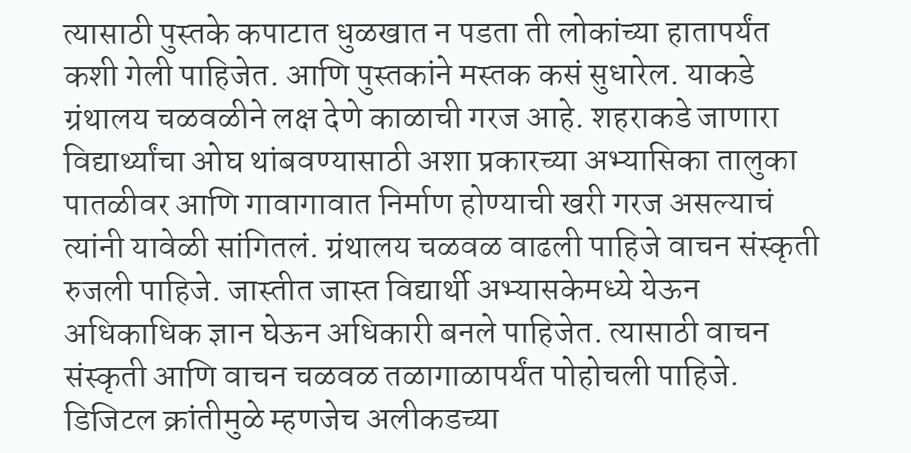त्यासाठी पुस्तके कपाटात धुळखात न पडता ती लोकांच्या हातापर्यंत कशी गेली पाहिजेत. आणि पुस्तकांने मस्तक कसं सुधारेल. याकडे ग्रंथालय चळवळीने लक्ष देणे काळाची गरज आहे. शहराकडे जाणारा विद्यार्थ्यांचा ओघ थांबवण्यासाठी अशा प्रकारच्या अभ्यासिका तालुका पातळीवर आणि गावागावात निर्माण होण्याची खरी गरज असल्याचं त्यांनी यावेळी सांगितलं. ग्रंथालय चळवळ वाढली पाहिजे वाचन संस्कृती रुजली पाहिजे. जास्तीत जास्त विद्यार्थी अभ्यासकेमध्ये येऊन अधिकाधिक ज्ञान घेऊन अधिकारी बनले पाहिजेत. त्यासाठी वाचन संस्कृती आणि वाचन चळवळ तळागाळापर्यंत पोहोचली पाहिजे. डिजिटल क्रांतीमुळे म्हणजेच अलीकडच्या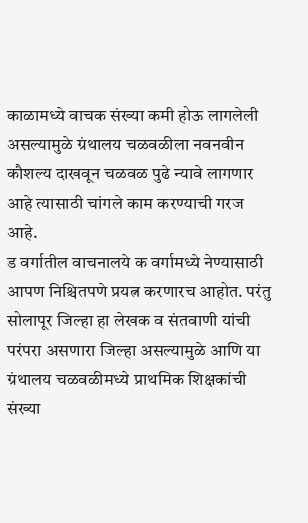काळामध्ये वाचक संख्या कमी होऊ लागलेली असल्यामुळे ग्रंथालय चळवळीला नवनवीन कौशल्य दाखवून चळवळ पुढे न्यावे लागणार आहे त्यासाठी चांगले काम करण्याची गरज आहे.
ड वर्गातील वाचनालये क वर्गामध्ये नेण्यासाठी आपण निश्चितपणे प्रयत्न करणारच आहोत. परंतु सोलापूर जिल्हा हा लेखक व संतवाणी यांची परंपरा असणारा जिल्हा असल्यामुळे आणि या ग्रंथालय चळवळीमध्ये प्राथमिक शिक्षकांची संख्या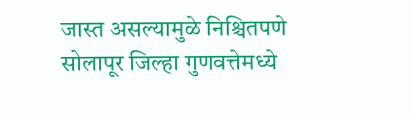जास्त असल्यामुळे निश्चितपणे सोलापूर जिल्हा गुणवत्तेमध्ये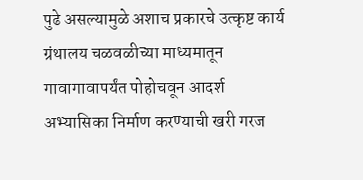पुढे असल्यामुळे अशाच प्रकारचे उत्कृष्ट कार्य ग्रंथालय चळवळीच्या माध्यमातून गावागावापर्यंत पोहोचवून आदर्श अभ्यासिका निर्माण करण्याची खरी गरज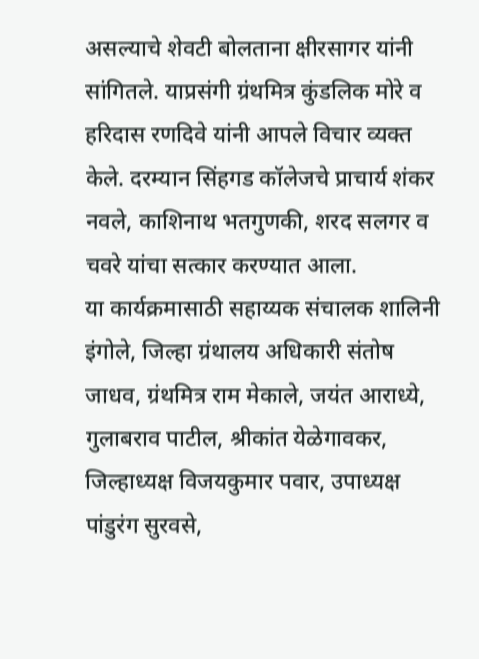असल्याचे शेवटी बोलताना क्षीरसागर यांनी सांगितले. याप्रसंगी ग्रंथमित्र कुंडलिक मोरे व हरिदास रणदिवे यांनी आपले विचार व्यक्त केले. दरम्यान सिंहगड कॉलेजचे प्राचार्य शंकर नवले, काशिनाथ भतगुणकी, शरद सलगर व चवरे यांचा सत्कार करण्यात आला.
या कार्यक्रमासाठी सहाय्यक संचालक शालिनी इंगोले, जिल्हा ग्रंथालय अधिकारी संतोष जाधव, ग्रंथमित्र राम मेकाले, जयंत आराध्ये, गुलाबराव पाटील, श्रीकांत येळेगावकर, जिल्हाध्यक्ष विजयकुमार पवार, उपाध्यक्ष पांडुरंग सुरवसे,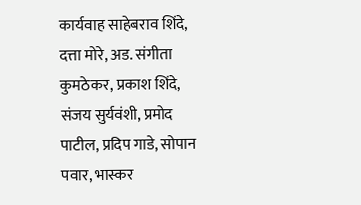कार्यवाह साहेबराव शिंदे, दत्ता मोरे, अड. संगीता कुमठेकर, प्रकाश शिंदे, संजय सुर्यवंशी, प्रमोद पाटील, प्रदिप गाडे, सोपान पवार, भास्कर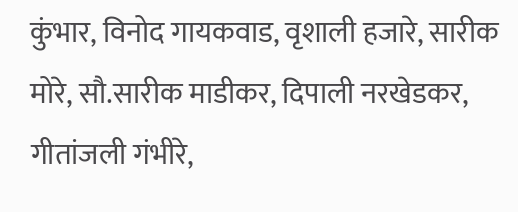कुंभार, विनोद गायकवाड, वृशाली हजारे, सारीक मोरे, सौ.सारीक माडीकर, दिपाली नरखेडकर, गीतांजली गंभीरे,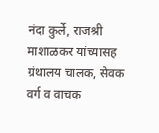नंदा कुर्ले, राजश्री माशाळकर यांच्यासह ग्रंथालय चालक, सेवक वर्ग व वाचक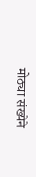मोठ्या संख्येने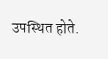उपस्थित होते.